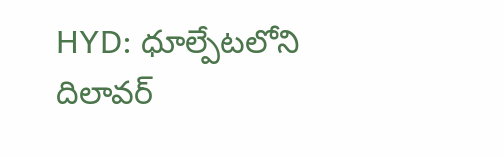HYD: ధూల్పేటలోని దిలావర్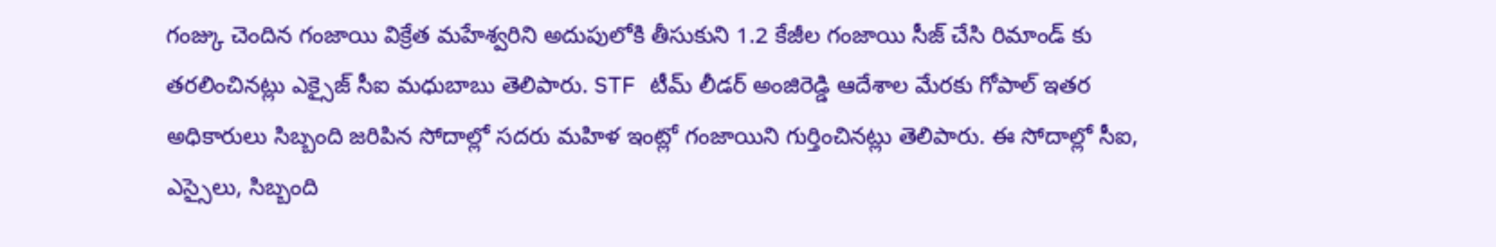గంజ్కు చెందిన గంజాయి విక్రేత మహేశ్వరిని అదుపులోకి తీసుకుని 1.2 కేజీల గంజాయి సీజ్ చేసి రిమాండ్ కు తరలించినట్లు ఎక్సైజ్ సీఐ మధుబాబు తెలిపారు. STF టీమ్ లీడర్ అంజిరెడ్డి ఆదేశాల మేరకు గోపాల్ ఇతర అధికారులు సిబ్బంది జరిపిన సోదాల్లో సదరు మహిళ ఇంట్లో గంజాయిని గుర్తించినట్లు తెలిపారు. ఈ సోదాల్లో సీఐ, ఎస్సైలు, సిబ్బంది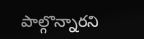పాల్గొన్నారని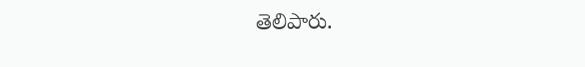తెలిపారు.